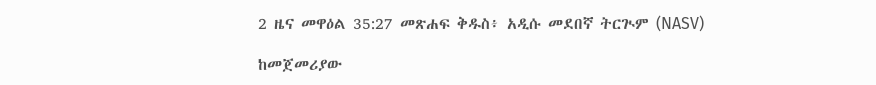2 ዜና መዋዕል 35:27 መጽሐፍ ቅዱስ፥ አዲሱ መደበኛ ትርጒም (NASV)

ከመጀመሪያው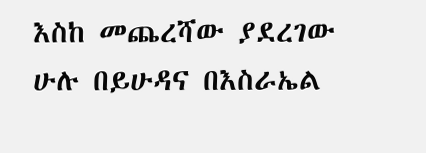እስከ መጨረሻው ያደረገው ሁሉ በይሁዳና በእስራኤል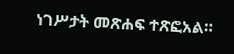ነገሥታት መጽሐፍ ተጽፎአል።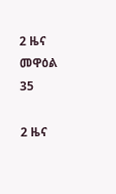2 ዜና መዋዕል 35

2 ዜና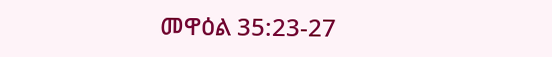መዋዕል 35:23-27